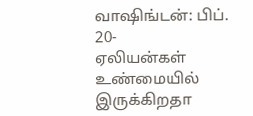வாஷிங்டன்: பிப். 20-
ஏலியன்கள் உண்மையில் இருக்கிறதா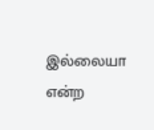இல்லையா என்ற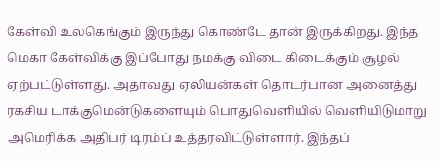கேள்வி உலகெங்கும் இருந்து கொண்டே தான் இருக்கிறது. இந்த மெகா கேள்விக்கு இப்போது நமக்கு விடை கிடைக்கும் சூழல் ஏற்பட்டுள்ளது. அதாவது ஏலியன்கள் தொடர்பான அனைத்து ரகசிய டாக்குமென்டுகளையும் பொதுவெளியில் வெளியிடுமாறு அமெரிக்க அதிபர் டிரம்ப் உத்தரவிட்டுள்ளார். இந்தப்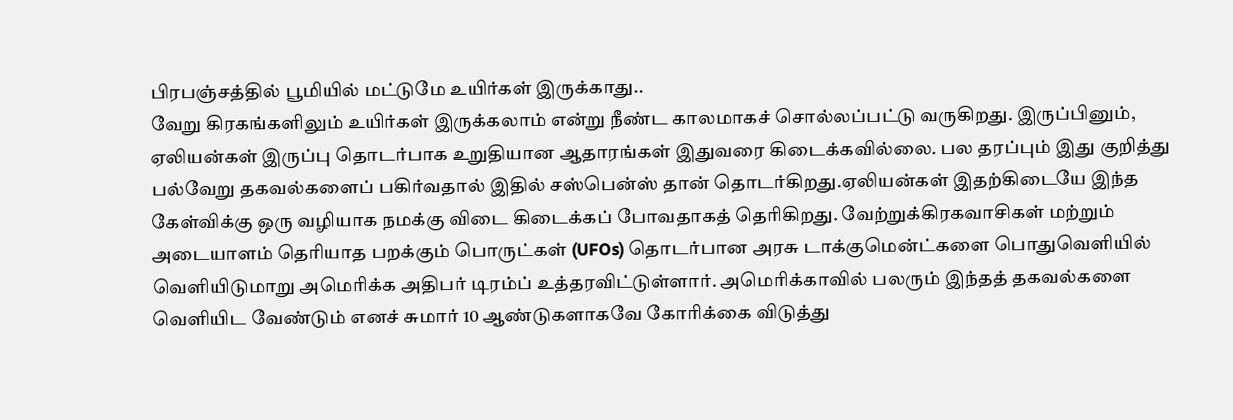பிரபஞ்சத்தில் பூமியில் மட்டுமே உயிர்கள் இருக்காது..
வேறு கிரகங்களிலும் உயிர்கள் இருக்கலாம் என்று நீண்ட காலமாகச் சொல்லப்பட்டு வருகிறது. இருப்பினும், ஏலியன்கள் இருப்பு தொடர்பாக உறுதியான ஆதாரங்கள் இதுவரை கிடைக்கவில்லை. பல தரப்பும் இது குறித்து பல்வேறு தகவல்களைப் பகிர்வதால் இதில் சஸ்பென்ஸ் தான் தொடர்கிறது.ஏலியன்கள் இதற்கிடையே இந்த கேள்விக்கு ஒரு வழியாக நமக்கு விடை கிடைக்கப் போவதாகத் தெரிகிறது. வேற்றுக்கிரகவாசிகள் மற்றும் அடையாளம் தெரியாத பறக்கும் பொருட்கள் (UFOs) தொடர்பான அரசு டாக்குமென்ட்களை பொதுவெளியில் வெளியிடுமாறு அமெரிக்க அதிபர் டிரம்ப் உத்தரவிட்டுள்ளார். அமெரிக்காவில் பலரும் இந்தத் தகவல்களை வெளியிட வேண்டும் எனச் சுமார் 10 ஆண்டுகளாகவே கோரிக்கை விடுத்து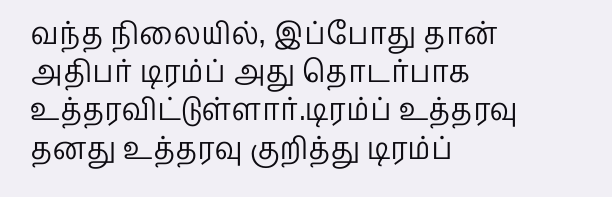வந்த நிலையில், இப்போது தான் அதிபர் டிரம்ப் அது தொடர்பாக உத்தரவிட்டுள்ளார்.டிரம்ப் உத்தரவு தனது உத்தரவு குறித்து டிரம்ப்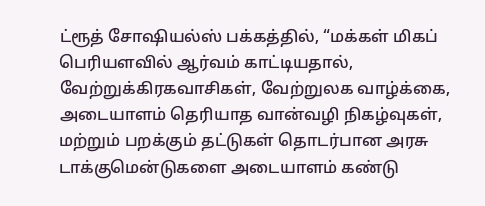ட்ரூத் சோஷியல்ஸ் பக்கத்தில், “மக்கள் மிகப் பெரியளவில் ஆர்வம் காட்டியதால், வேற்றுக்கிரகவாசிகள், வேற்றுலக வாழ்க்கை, அடையாளம் தெரியாத வான்வழி நிகழ்வுகள், மற்றும் பறக்கும் தட்டுகள் தொடர்பான அரசு டாக்குமென்டுகளை அடையாளம் கண்டு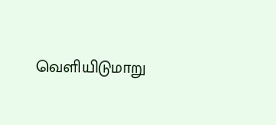வெளியிடுமாறு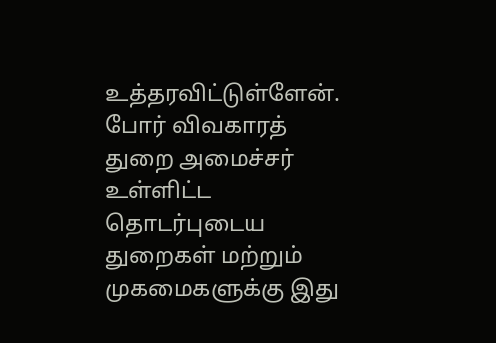உத்தரவிட்டுள்ளேன். போர் விவகாரத் துறை அமைச்சர் உள்ளிட்ட தொடர்புடைய துறைகள் மற்றும் முகமைகளுக்கு இது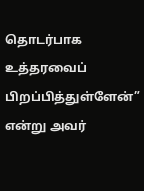தொடர்பாக உத்தரவைப் பிறப்பித்துள்ளேன்” என்று அவர்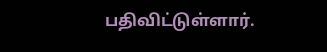பதிவிட்டுள்ளார்.